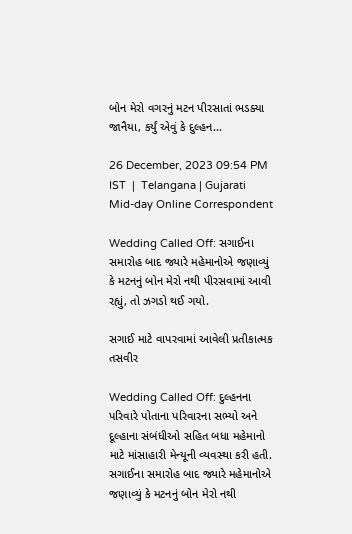બોન મેરો વગરનું મટન પીરસાતાં ભડક્યા જાનૈયા, કર્યું એવું કે દુલ્હન...

26 December, 2023 09:54 PM IST  |  Telangana | Gujarati Mid-day Online Correspondent

Wedding Called Off: સગાઈના સમારોહ બાદ જ્યારે મહેમાનોએ જણાવ્યું કે મટનનું બોન મેરો નથી પીરસવામાં આવી રહ્યું, તો ઝગડો થઈ ગયો.

સગાઈ માટે વાપરવામાં આવેલી પ્રતીકાત્મક તસવીર

Wedding Called Off: દુલ્હનના પરિવારે પોતાના પરિવારના સભ્યો અને દૂલ્હાના સંબંધીઓ સહિત બધા મહેમાનો માટે માંસાહારી મેન્યૂની વ્યવસ્થા કરી હતી. સગાઈના સમારોહ બાદ જ્યારે મહેમાનોએ જણાવ્યું કે મટનનું બોન મેરો નથી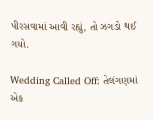પીરસવામાં આવી રહ્યું, તો ઝગડો થઈ ગયો.

Wedding Called Off: તેલંગણમાં એક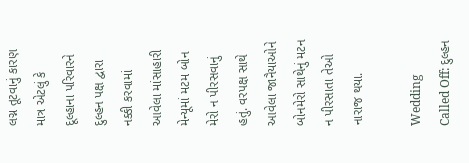લગ્ન તૂટવાનું કારણ માત્ર એટલું કે દૂલ્હાના પરિવારને દુલ્હન પક્ષ દ્વારા નક્કી કરવામાં આવેલા માંસાહારી મેન્યૂમાં મટમ બોન મેરો ન પીરસવાનું હતું. વરપક્ષ સાથે આવેલા જાનૈયાઓને બોનમેરો સાથેનું મટન ન પીરસાતા તેઓ નારાજ થયા.

Wedding Called Off: દુલ્હન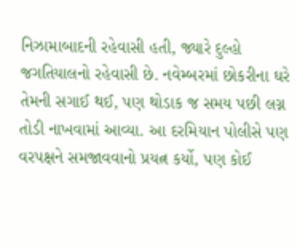નિઝામાબાદની રહેવાસી હતી, જ્યારે દુલ્હો જગતિયાલનો રહેવાસી છે. નવેમ્બરમાં છોકરીના ઘરે તેમની સગાઈ થઈ, પણ થોડાક જ સમય પછી લગ્ન તોડી નાખવામાં આવ્યા. આ દરમિયાન પોલીસે પણ વરપક્ષને સમજાવવાનો પ્રયત્ન કર્યો, પણ કોઈ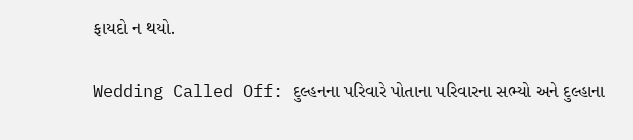ફાયદો ન થયો.

Wedding Called Off: દુલ્હનના પરિવારે પોતાના પરિવારના સભ્યો અને દુલ્હાના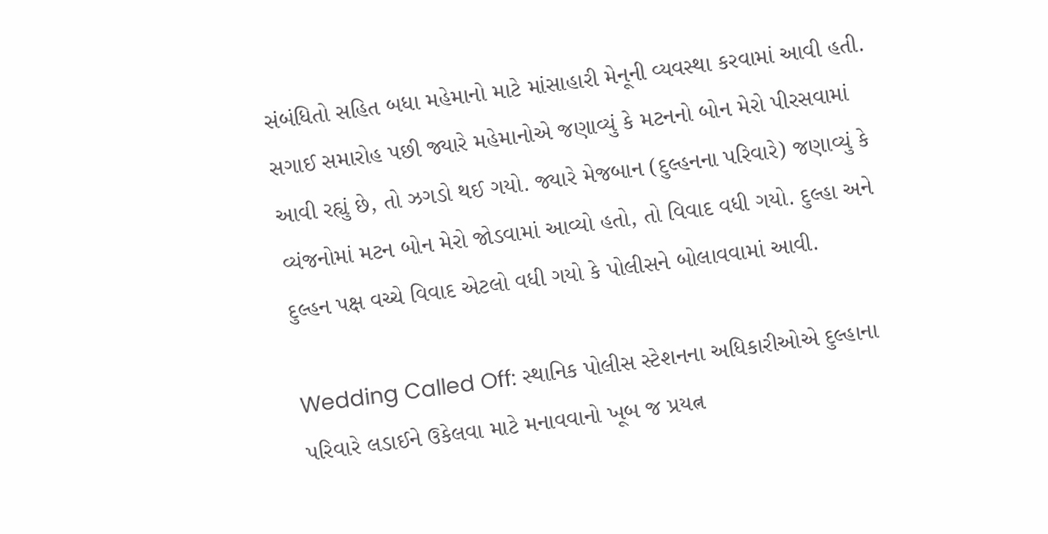સંબંધિતો સહિત બધા મહેમાનો માટે માંસાહારી મેનૂની વ્યવસ્થા કરવામાં આવી હતી. સગાઈ સમારોહ પછી જ્યારે મહેમાનોએ જણાવ્યું કે મટનનો બોન મેરો પીરસવામાં આવી રહ્યું છે, તો ઝગડો થઈ ગયો. જ્યારે મેજબાન (દુલ્હનના પરિવારે) જણાવ્યું કે વ્યંજનોમાં મટન બોન મેરો જોડવામાં આવ્યો હતો, તો વિવાદ વધી ગયો. દુલ્હા અને દુલ્હન પક્ષ વચ્ચે વિવાદ એટલો વધી ગયો કે પોલીસને બોલાવવામાં આવી.

Wedding Called Off: સ્થાનિક પોલીસ સ્ટેશનના અધિકારીઓએ દુલ્હાના પરિવારે લડાઈને ઉકેલવા માટે મનાવવાનો ખૂબ જ પ્રયત્ન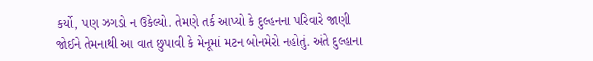કર્યો, પણ ઝગડો ન ઉકેલ્યો. તેમણે તર્ક આપ્યો કે દુલ્હનના પરિવારે જાણી જોઈને તેમનાથી આ વાત છુપાવી કે મેનૂમાં મટન બોનમેરો નહોતું. અંતે દુલ્હાના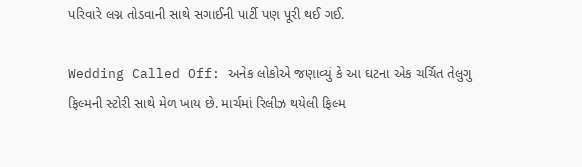પરિવારે લગ્ન તોડવાની સાથે સગાઈની પાર્ટી પણ પૂરી થઈ ગઈ.

Wedding Called Off: અનેક લોકોએ જણાવ્યું કે આ ઘટના એક ચર્ચિત તેલુગુ ફિલ્મની સ્ટોરી સાથે મેળ ખાય છે. માર્ચમાં રિલીઝ થયેલી ફિલ્મ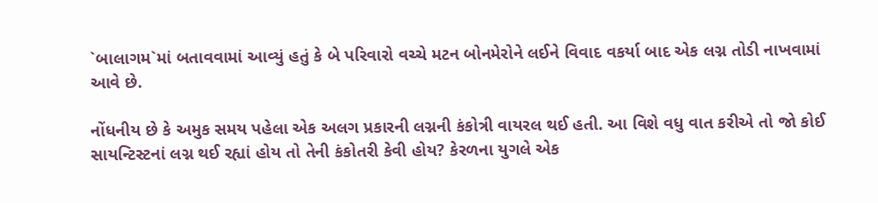`બાલાગમ`માં બતાવવામાં આવ્યું હતું કે બે પરિવારો વચ્ચે મટન બોનમેરોને લઈને વિવાદ વકર્યા બાદ એક લગ્ન તોડી નાખવામાં આવે છે.

નોંધનીય છે કે અમુક સમય પહેલા એક અલગ પ્રકારની લગ્નની કંકોત્રી વાયરલ થઈ હતી. આ વિશે વધુ વાત કરીએ તો જો કોઈ સાયન્ટિસ્ટનાં લગ્ન થઈ રહ્યાં હોય તો તેની કંકોતરી કેવી હોય? કેરળના યુગલે એક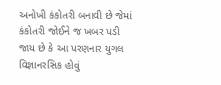અનોખી કંકોતરી બનાવી છે જેમાં કંકોતરી જોઈને જ ખબર પડી જાય છે કે આ પરણનાર યુગલ વિજ્ઞાનરસિક હોવું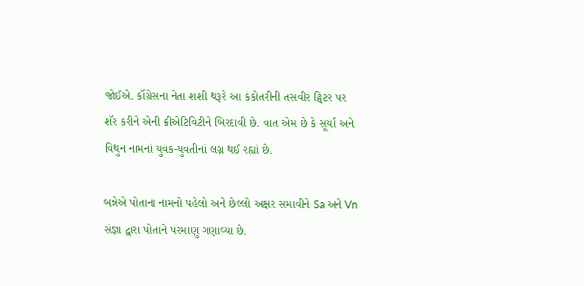જોઈએ. કૉંગ્રેસના નેતા શશી થરૂરે આ કંકોતરીની તસવીર ટ્વિટર પર શૅર કરીને એની ક્રીએટિવિટીને બિરદાવી છે. વાત એમ છે કે સૂર્યા અને વિથુન નામનાં યુવક-યુવતીનાં લગ્ન થઈ રહ્યાં છે.

બન્નેએ પોતાના નામનો પહેલો અને છેલ્લો અક્ષર સમાવીને Sa અને Vn સંજ્ઞા દ્વારા પોતાને પરમાણુ ગણાવ્યા છે.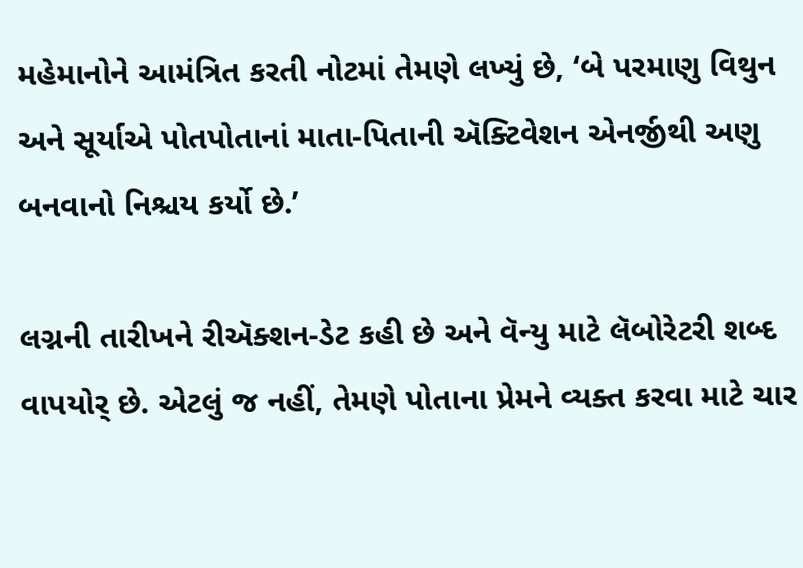મહેમાનોને આમંત્રિત કરતી નોટમાં તેમણે લખ્યું છે, ‘બે પરમાણુ વિથુન અને સૂર્યાએ પોતપોતાનાં માતા-પિતાની ઍક્ટિવેશન એનર્જીથી અણુ બનવાનો નિશ્ચય કર્યો છે.’

લગ્નની તારીખને રીઍક્શન-ડેટ કહી છે અને વૅન્યુ માટે લૅબોરેટરી શબ્દ વાપયોર્ છે. એટલું જ નહીં, તેમણે પોતાના પ્રેમને વ્યક્ત કરવા માટે ચાર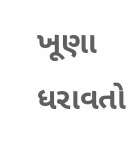ખૂણા ધરાવતો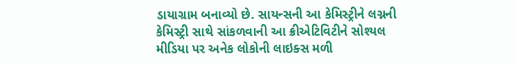ડાયાગ્રામ બનાવ્યો છે. સાયન્સની આ કેમિસ્ટ્રીને લગ્નની કેમિસ્ટ્રી સાથે સાંકળવાની આ ક્રીએટિવિટીને સોશ્યલ મીડિયા પર અનેક લોકોની લાઇક્સ મળી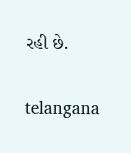રહી છે.

telangana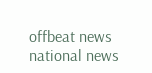offbeat news national news